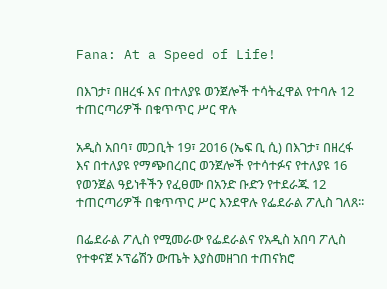Fana: At a Speed of Life!

በእገታ፣ በዘረፋ እና በተለያዩ ወንጀሎች ተሳትፈዋል የተባሉ 12 ተጠርጣሪዎች በቁጥጥር ሥር ዋሉ

አዲስ አበባ፣ መጋቢት 19፣ 2016 (ኤፍ ቢ ሲ) በእገታ፣ በዘረፋ እና በተለያዩ የማጭበረበር ወንጀሎች የተሳተፉና የተለያዩ 16 የወንጀል ዓይነቶችን የፈፀሙ በአንድ ቡድን የተደራጁ 12 ተጠርጣሪዎች በቁጥጥር ሥር እንደዋሉ የፌደራል ፖሊስ ገለጸ፡፡

በፌደራል ፖሊስ የሚመራው የፌደራልና የአዲስ አበባ ፖሊስ የተቀናጀ ኦፕሬሽን ውጤት እያስመዘገበ ተጠናክሮ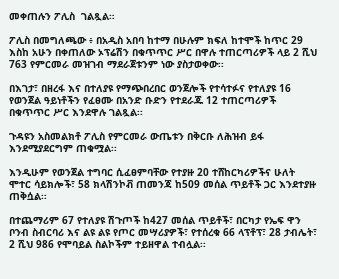መቀጠሉን ፖሊስ  ገልጿል።

ፖሊስ በመግለጫው ፥ በአዲስ አበባ ከተማ በሁሉም ክፍለ ከተሞች ከጥር 29 እስከ አሁን በቀጠለው ኦፕሬሽን በቁጥጥር ሥር በዋሉ ተጠርጣሪዎች ላይ 2 ሺህ 763 የምርመራ መዝገብ ማደራጀቱንም ነው ያስታወቀው፡፡

በእገታ፣ በዘረፋ እና በተለያዩ የማጭበረበር ወንጀሎች የተሳተፉና የተለያዩ 16 የወንጀል ዓይነቶችን የፈፀሙ በአንድ ቡድን የተደራጁ 12 ተጠርጣሪዎች በቁጥጥር ሥር እንደዋሉ ገልጿል፡፡

ጉዳዩን አስመልክቶ ፖሊስ የምርመራ ውጤቱን በቅርቡ ለሕዝብ ይፋ እንደሚያደርግም ጠቁሟል፡፡

እንዲሁም የወንጀል ተግባር ሲፈፀምባቸው የተያዙ 20 ተሸከርካሪዎችና ሁለት ሞተር ሳይክሎች፣ 58 ክላሽንኮቭ ጠመንጃ ከ509 መሰል ጥይቶች ጋር እንደተያዙ ጠቅሷል፡፡

በተጨማሪም 67 የተለያዩ ሽጉጦች ከ427 መሰል ጥይቶች፣ በርካታ የኤፍ ዋን ቦንብ ስብርባሪ እና ልዩ ልዩ የጦር መሣሪያዎች፣ የተሰረቁ 66 ላፕቶፕ፣ 28 ታብሌት፣ 2 ሺህ 986 የሞባይል ስልኮችም ተይዘዋል ተብሏል፡፡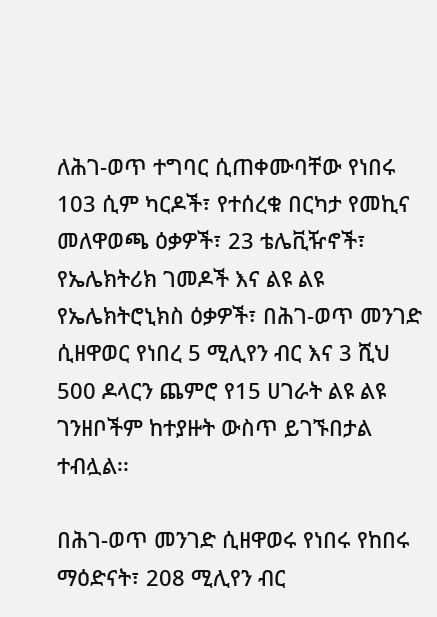ለሕገ-ወጥ ተግባር ሲጠቀሙባቸው የነበሩ 103 ሲም ካርዶች፣ የተሰረቁ በርካታ የመኪና መለዋወጫ ዕቃዎች፣ 23 ቴሌቪዥኖች፣ የኤሌክትሪክ ገመዶች እና ልዩ ልዩ የኤሌክትሮኒክስ ዕቃዎች፣ በሕገ-ወጥ መንገድ ሲዘዋወር የነበረ 5 ሚሊየን ብር እና 3 ሺህ 500 ዶላርን ጨምሮ የ15 ሀገራት ልዩ ልዩ ገንዘቦችም ከተያዙት ውስጥ ይገኙበታል ተብሏል፡፡

በሕገ-ወጥ መንገድ ሲዘዋወሩ የነበሩ የከበሩ ማዕድናት፣ 208 ሚሊየን ብር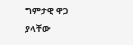ግምታዊ ዋጋ ያላቸው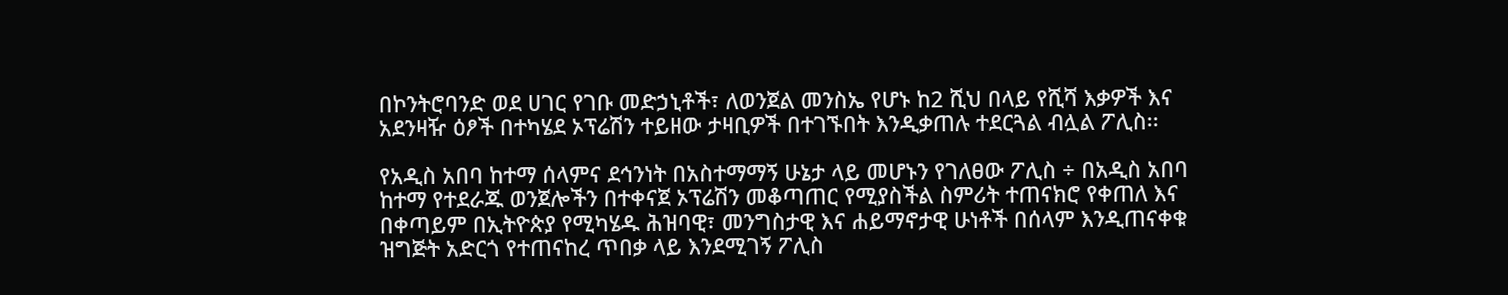በኮንትሮባንድ ወደ ሀገር የገቡ መድኃኒቶች፣ ለወንጀል መንስኤ የሆኑ ከ2 ሺህ በላይ የሺሻ እቃዎች እና አደንዛዥ ዕፆች በተካሄደ ኦፕሬሽን ተይዘው ታዛቢዎች በተገኙበት እንዲቃጠሉ ተደርጓል ብሏል ፖሊስ፡፡

የአዲስ አበባ ከተማ ሰላምና ደኅንነት በአስተማማኝ ሁኔታ ላይ መሆኑን የገለፀው ፖሊስ ÷ በአዲስ አበባ ከተማ የተደራጁ ወንጀሎችን በተቀናጀ ኦፕሬሽን መቆጣጠር የሚያስችል ስምሪት ተጠናክሮ የቀጠለ እና በቀጣይም በኢትዮጵያ የሚካሄዱ ሕዝባዊ፣ መንግስታዊ እና ሐይማኖታዊ ሁነቶች በሰላም እንዲጠናቀቁ ዝግጅት አድርጎ የተጠናከረ ጥበቃ ላይ እንደሚገኝ ፖሊስ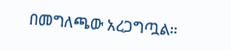በመግለጫው አረጋግጧል።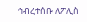ኅብረተሰቡ ለፖሊስ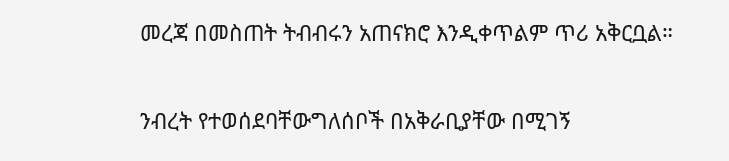መረጃ በመስጠት ትብብሩን አጠናክሮ እንዲቀጥልም ጥሪ አቅርቧል።

ንብረት የተወሰደባቸውግለሰቦች በአቅራቢያቸው በሚገኝ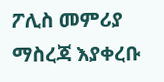ፖሊስ መምሪያ ማስረጃ እያቀረቡ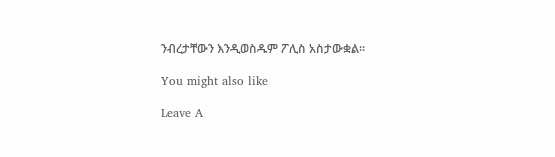ንብረታቸውን እንዲወስዱም ፖሊስ አስታውቋል፡፡

You might also like

Leave A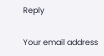Reply

Your email address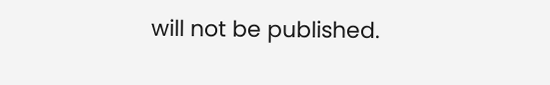will not be published.